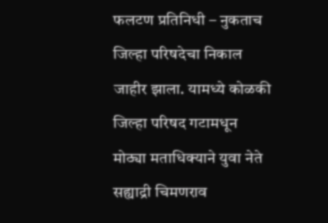फलटण प्रतिनिधी – नुकताच जिल्हा परिषदेचा निकाल जाहीर झाला. यामध्ये कोळकी जिल्हा परिषद गटामधून मोठ्या मताधिक्याने युवा नेते सह्याद्री चिमणराव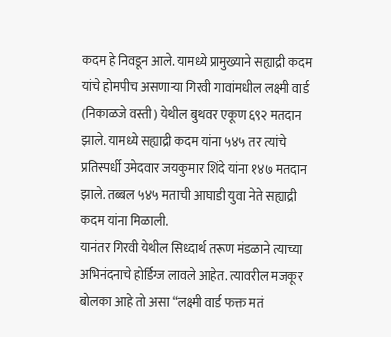कदम हे निवडून आले. यामध्ये प्रामुख्याने सह्याद्री कदम यांचे होमपीच असणाऱ्या गिरवी गावांमधील लक्ष्मी वार्ड (निकाळजे वस्ती) येथील बुथवर एकूण ६९२ मतदान झाले. यामध्ये सह्याद्री कदम यांना ५४५ तर त्यांचे प्रतिस्पर्धी उमेदवार जयकुमार शिंदे यांना १४७ मतदान झाले. तब्बल ५४५ मताची आघाडी युवा नेते सह्याद्री कदम यांना मिळाली.
यानंतर गिरवी येथील सिध्दार्थ तरूण मंडळाने त्याच्या अभिनंदनाचे होर्डिग्ज लावले आहेत. त्यावरील मजकूर बोलका आहे तो असा “लक्ष्मी वार्ड फक्त मतं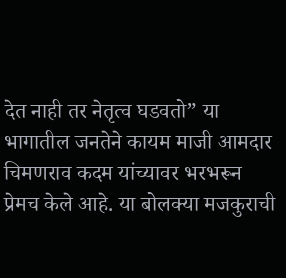देत नाही तर नेतृत्व घडवतो” या भागातील जनतेने कायम माजी आमदार चिमणराव कदम यांच्यावर भरभरून प्रेमच केले आहे. या बोलक्या मजकुराची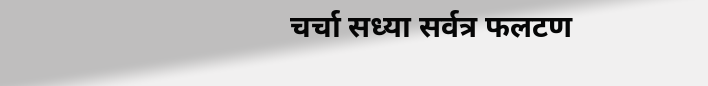चर्चा सध्या सर्वत्र फलटण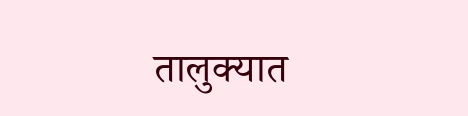तालुक्यात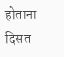होताना दिसत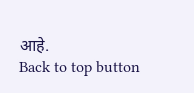आहे.
Back to top button